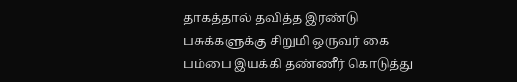தாகத்தால் தவித்த இரண்டு பசுக்களுக்கு சிறுமி ஒருவர் கை பம்பை இயக்கி தண்ணீர் கொடுத்து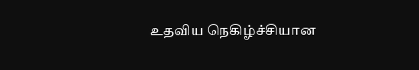உதவிய நெகிழ்ச்சியான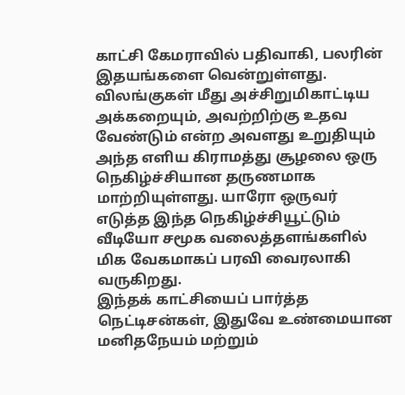காட்சி கேமராவில் பதிவாகி, பலரின் இதயங்களை வென்றுள்ளது. விலங்குகள் மீது அச்சிறுமிகாட்டிய அக்கறையும், அவற்றிற்கு உதவ வேண்டும் என்ற அவளது உறுதியும் அந்த எளிய கிராமத்து சூழலை ஒரு நெகிழ்ச்சியான தருணமாக மாற்றியுள்ளது. யாரோ ஒருவர் எடுத்த இந்த நெகிழ்ச்சியூட்டும் வீடியோ சமூக வலைத்தளங்களில் மிக வேகமாகப் பரவி வைரலாகி வருகிறது.
இந்தக் காட்சியைப் பார்த்த நெட்டிசன்கள், இதுவே உண்மையான மனிதநேயம் மற்றும்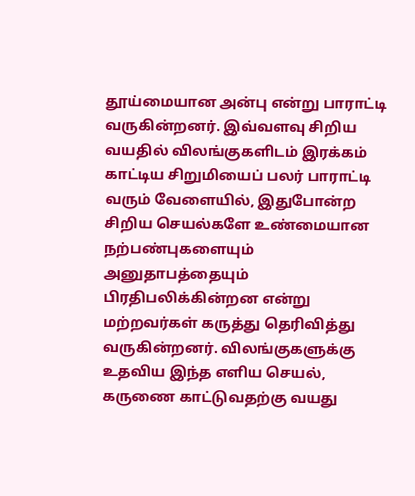தூய்மையான அன்பு என்று பாராட்டி வருகின்றனர். இவ்வளவு சிறிய வயதில் விலங்குகளிடம் இரக்கம் காட்டிய சிறுமியைப் பலர் பாராட்டி வரும் வேளையில், இதுபோன்ற சிறிய செயல்களே உண்மையான நற்பண்புகளையும் அனுதாபத்தையும் பிரதிபலிக்கின்றன என்று மற்றவர்கள் கருத்து தெரிவித்து வருகின்றனர். விலங்குகளுக்கு உதவிய இந்த எளிய செயல், கருணை காட்டுவதற்கு வயது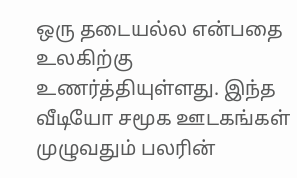ஒரு தடையல்ல என்பதை உலகிற்கு உணர்த்தியுள்ளது. இந்த வீடியோ சமூக ஊடகங்கள் முழுவதும் பலரின்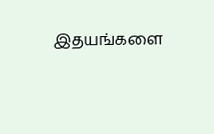இதயங்களை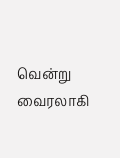வென்று வைரலாகி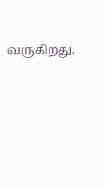வருகிறது.